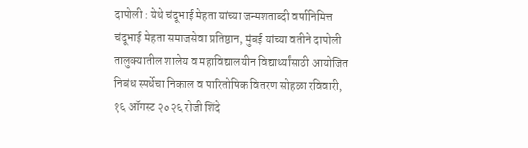दापोली : येथे चंदूभाई मेहता यांच्या जन्मशताब्दी वर्षानिमित्त चंदूभाई मेहता समाजसेवा प्रतिष्ठान, मुंबई यांच्या वतीने दापोली तालुक्यातील शालेय व महाविद्यालयीन विद्यार्थ्यांसाठी आयोजित निबंध स्पर्धेचा निकाल व पारितोषिक वितरण सोहळा रविवारी, १६ ऑगस्ट २०२६ रोजी शिंदे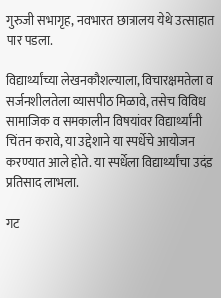गुरुजी सभागृह, नवभारत छात्रालय येथे उत्साहात पार पडला.

विद्यार्थ्यांच्या लेखनकौशल्याला, विचारक्षमतेला व सर्जनशीलतेला व्यासपीठ मिळावे, तसेच विविध सामाजिक व समकालीन विषयांवर विद्यार्थ्यांनी चिंतन करावे, या उद्देशाने या स्पर्धेचे आयोजन करण्यात आले होते. या स्पर्धेला विद्यार्थ्यांचा उदंड प्रतिसाद लाभला.

गट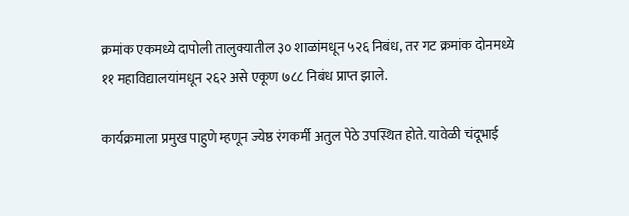क्रमांक एकमध्ये दापोली तालुक्यातील ३० शाळांमधून ५२६ निबंध, तर गट क्रमांक दोनमध्ये ११ महाविद्यालयांमधून २६२ असे एकूण ७८८ निबंध प्राप्त झाले.

कार्यक्रमाला प्रमुख पाहुणे म्हणून ज्येष्ठ रंगकर्मी अतुल पेठे उपस्थित होते. यावेळी चंदूभाई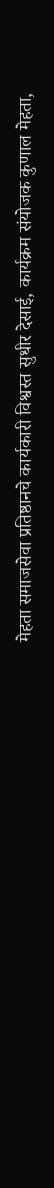मेहता समाजसेवा प्रतिष्ठानचे कार्यकारी विश्वस्त सुधीर देसाई, कार्यक्रम संयोजक कुणाल मेहता,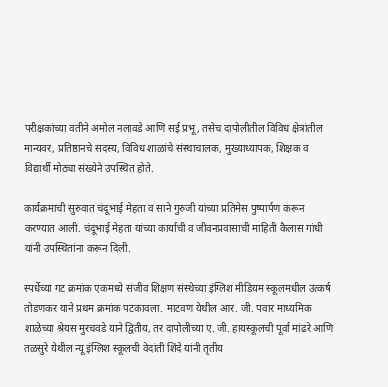परीक्षकांच्या वतीने अमोल नलावडे आणि सई प्रभू, तसेच दापोलीतील विविध क्षेत्रांतील मान्यवर, प्रतिष्ठानचे सदस्य, विविध शाळांचे संस्थाचालक, मुख्याध्यापक, शिक्षक व विद्यार्थी मोठ्या संख्येने उपस्थित होते.

कार्यक्रमाची सुरुवात चंदूभाई मेहता व साने गुरुजी यांच्या प्रतिमेस पुष्पार्पण करून करण्यात आली. चंदूभाई मेहता यांच्या कार्याची व जीवनप्रवासाची माहिती कैलास गांधी यांनी उपस्थितांना करून दिली.

स्पर्धेच्या गट क्रमांक एकमध्ये संजीव शिक्षण संस्थेच्या इंग्लिश मीडियम स्कूलमधील उत्कर्ष तोडणकर याने प्रथम क्रमांक पटकावला. माटवण येथील आर. जी. पवार माध्यमिक शाळेच्या श्रेयस मुरचवडे याने द्वितीय, तर दापोलीच्या ए. जी. हायस्कूलची पूर्वा मांढरे आणि तळसुरे येथील न्यू इंग्लिश स्कूलची वेदांती शिंदे यांनी तृतीय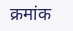क्रमांक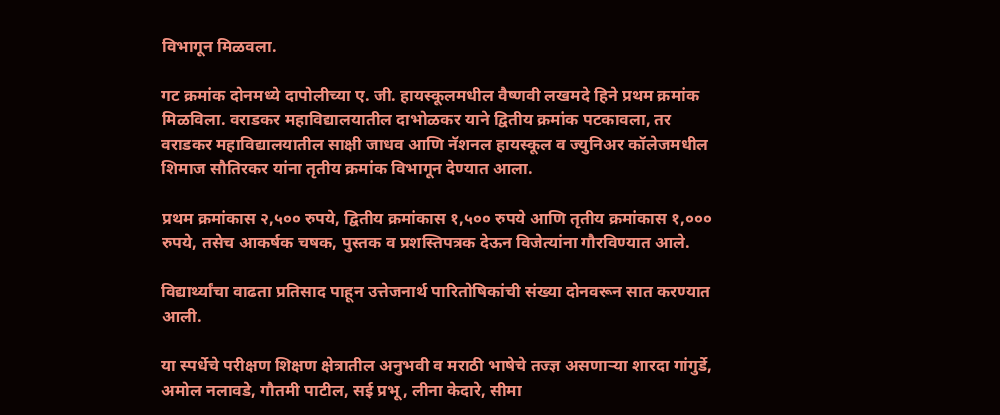विभागून मिळवला.

गट क्रमांक दोनमध्ये दापोलीच्या ए. जी. हायस्कूलमधील वैष्णवी लखमदे हिने प्रथम क्रमांक मिळविला. वराडकर महाविद्यालयातील दाभोळकर याने द्वितीय क्रमांक पटकावला, तर वराडकर महाविद्यालयातील साक्षी जाधव आणि नॅशनल हायस्कूल व ज्युनिअर कॉलेजमधील शिमाज सौतिरकर यांना तृतीय क्रमांक विभागून देण्यात आला.

प्रथम क्रमांकास २,५०० रुपये, द्वितीय क्रमांकास १,५०० रुपये आणि तृतीय क्रमांकास १,००० रुपये, तसेच आकर्षक चषक, पुस्तक व प्रशस्तिपत्रक देऊन विजेत्यांना गौरविण्यात आले.

विद्यार्थ्यांचा वाढता प्रतिसाद पाहून उत्तेजनार्थ पारितोषिकांची संख्या दोनवरून सात करण्यात आली.

या स्पर्धेचे परीक्षण शिक्षण क्षेत्रातील अनुभवी व मराठी भाषेचे तज्ज्ञ असणाऱ्या शारदा गांगुर्डे, अमोल नलावडे, गौतमी पाटील, सई प्रभू, लीना केदारे, सीमा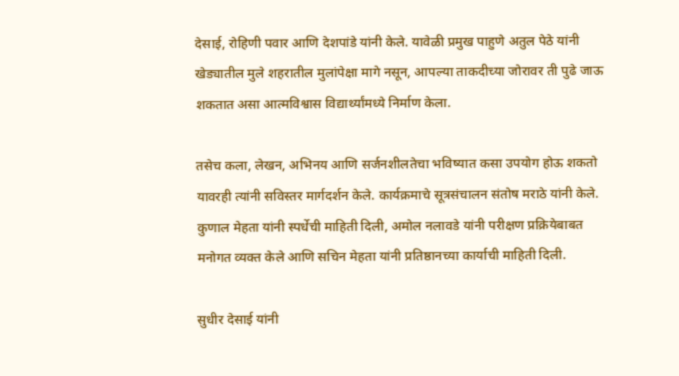देसाई, रोहिणी पवार आणि देशपांडे यांनी केले. यावेळी प्रमुख पाहुणे अतुल पेठे यांनी खेड्यातील मुले शहरातील मुलांपेक्षा मागे नसून, आपल्या ताकदीच्या जोरावर ती पुढे जाऊ शकतात असा आत्मविश्वास विद्यार्थ्यांमध्ये निर्माण केला.

तसेच कला, लेखन, अभिनय आणि सर्जनशीलतेचा भविष्यात कसा उपयोग होऊ शकतो यावरही त्यांनी सविस्तर मार्गदर्शन केले. कार्यक्रमाचे सूत्रसंचालन संतोष मराठे यांनी केले. कुणाल मेहता यांनी स्पर्धेची माहिती दिली, अमोल नलावडे यांनी परीक्षण प्रक्रियेबाबत मनोगत व्यक्त केले आणि सचिन मेहता यांनी प्रतिष्ठानच्या कार्याची माहिती दिली.

सुधीर देसाई यांनी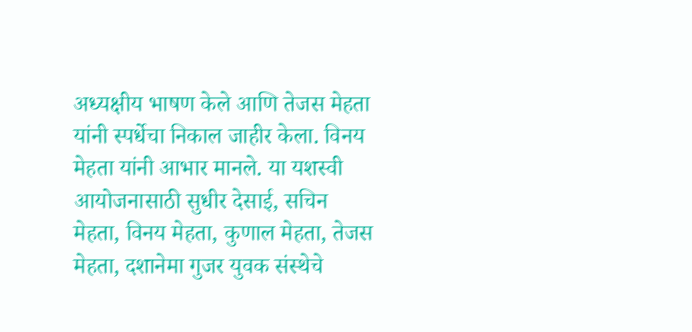अध्यक्षीय भाषण केले आणि तेजस मेहता यांनी स्पर्धेचा निकाल जाहीर केला. विनय मेहता यांनी आभार मानले. या यशस्वी आयोजनासाठी सुधीर देसाई, सचिन मेहता, विनय मेहता, कुणाल मेहता, तेजस मेहता, दशानेमा गुजर युवक संस्थेचे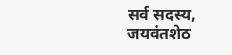सर्व सदस्य, जयवंतशेठ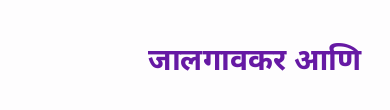जालगावकर आणि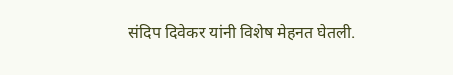संदिप दिवेकर यांनी विशेष मेहनत घेतली.